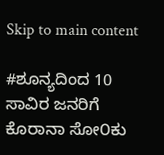Skip to main content

#ಶೂನ್ಯದಿಂದ 10 ಸಾವಿರ ಜನರಿಗೆ ಕೊರಾನಾ ಸೋ೦ಕು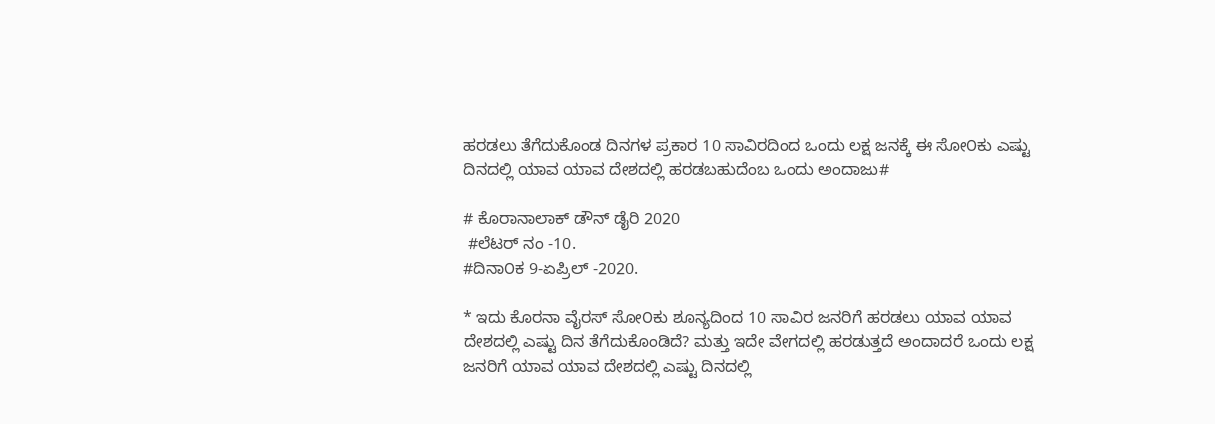ಹರಡಲು ತೆಗೆದುಕೊಂಡ ದಿನಗಳ ಪ್ರಕಾರ 10 ಸಾವಿರದಿಂದ ಒಂದು ಲಕ್ಷ ಜನಕ್ಕೆ ಈ ಸೋ೦ಕು ಎಷ್ಟು ದಿನದಲ್ಲಿ ಯಾವ ಯಾವ ದೇಶದಲ್ಲಿ ಹರಡಬಹುದೆಂಬ ಒಂದು ಅಂದಾಜು#

# ಕೊರಾನಾಲಾಕ್ ಡೌನ್ ಡೈರಿ 2020
 #ಲೆಟರ್ ನಂ -10.
#ದಿನಾ೦ಕ 9-ಏಪ್ರಿಲ್ -2020.

* ಇದು ಕೊರನಾ ವೈರಸ್ ಸೋ೦ಕು ಶೂನ್ಯದಿಂದ 10 ಸಾವಿರ ಜನರಿಗೆ ಹರಡಲು ಯಾವ ಯಾವ ದೇಶದಲ್ಲಿ ಎಷ್ಟು ದಿನ ತೆಗೆದುಕೊಂಡಿದೆ? ಮತ್ತು ಇದೇ ವೇಗದಲ್ಲಿ ಹರಡುತ್ತದೆ ಅಂದಾದರೆ ಒಂದು ಲಕ್ಷ ಜನರಿಗೆ ಯಾವ ಯಾವ ದೇಶದಲ್ಲಿ ಎಷ್ಟು ದಿನದಲ್ಲಿ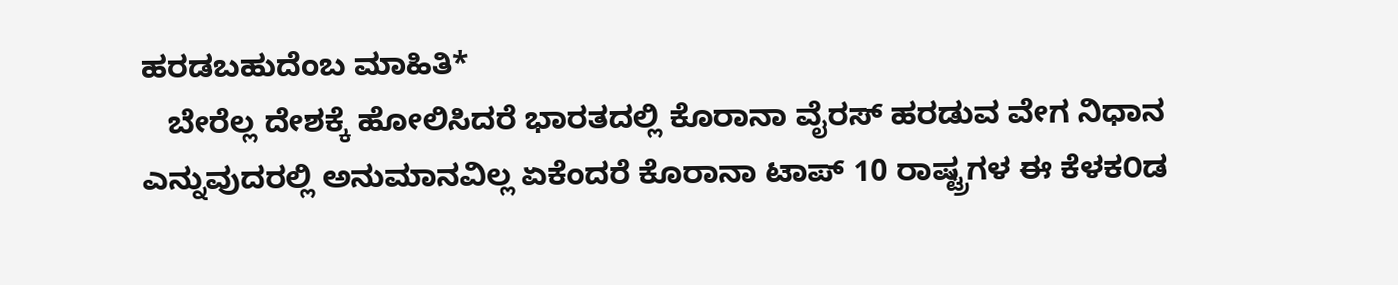ಹರಡಬಹುದೆಂಬ ಮಾಹಿತಿ*
   ಬೇರೆಲ್ಲ ದೇಶಕ್ಕೆ ಹೋಲಿಸಿದರೆ ಭಾರತದಲ್ಲಿ ಕೊರಾನಾ ವೈರಸ್ ಹರಡುವ ವೇಗ ನಿಧಾನ ಎನ್ನುವುದರಲ್ಲಿ ಅನುಮಾನವಿಲ್ಲ ಏಕೆಂದರೆ ಕೊರಾನಾ ಟಾಪ್ 10 ರಾಷ್ಟ್ರಗಳ ಈ ಕೆಳಕ೦ಡ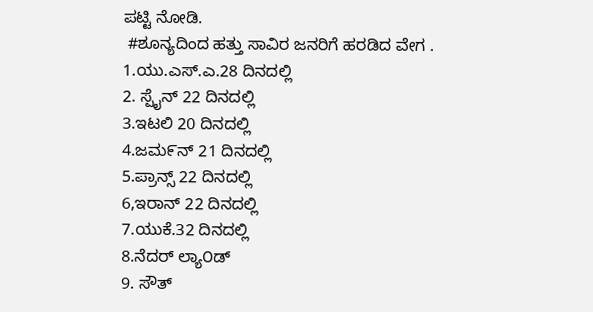ಪಟ್ಟಿ ನೋಡಿ.
 #ಶೂನ್ಯದಿಂದ ಹತ್ತು ಸಾವಿರ ಜನರಿಗೆ ಹರಡಿದ ವೇಗ .
1.ಯು.ಎಸ್.ಎ.28 ದಿನದಲ್ಲಿ
2. ಸ್ಪೈನ್ 22 ದಿನದಲ್ಲಿ
3.ಇಟಲಿ 20 ದಿನದಲ್ಲಿ
4.ಜಮ೯ನ್ 21 ದಿನದಲ್ಲಿ
5.ಪ್ರಾನ್ಸ್ 22 ದಿನದಲ್ಲಿ
6,ಇರಾನ್ 22 ದಿನದಲ್ಲಿ
7.ಯುಕೆ.32 ದಿನದಲ್ಲಿ
8.ನೆದರ್ ಲ್ಯಾ೦ಡ್
9. ಸೌತ್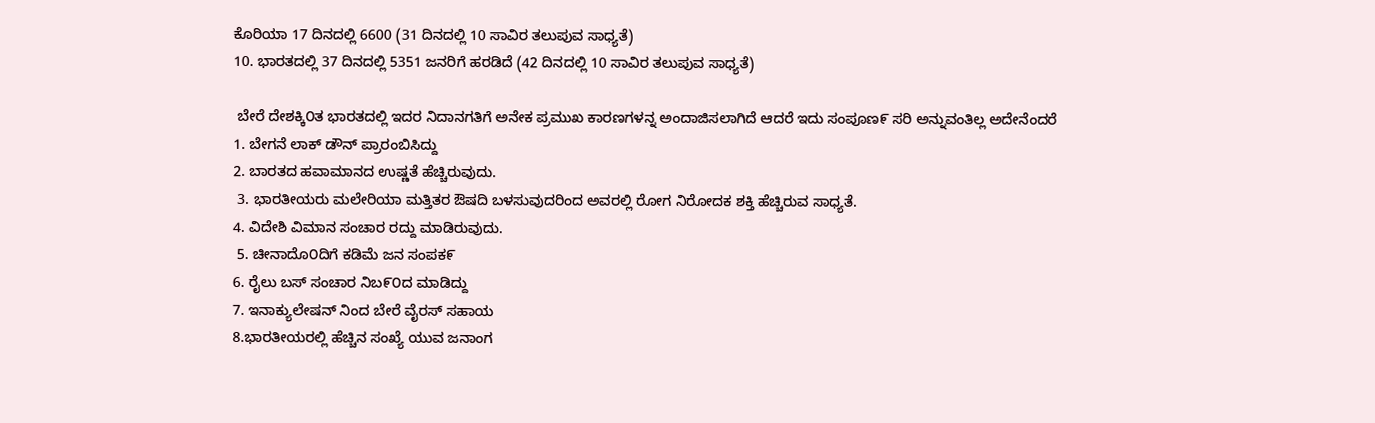ಕೊರಿಯಾ 17 ದಿನದಲ್ಲಿ 6600 (31 ದಿನದಲ್ಲಿ 10 ಸಾವಿರ ತಲುಪುವ ಸಾಧ್ಯತೆ)
10. ಭಾರತದಲ್ಲಿ 37 ದಿನದಲ್ಲಿ 5351 ಜನರಿಗೆ ಹರಡಿದೆ (42 ದಿನದಲ್ಲಿ 10 ಸಾವಿರ ತಲುಪುವ ಸಾಧ್ಯತೆ)

 ಬೇರೆ ದೇಶಕ್ಕಿ೦ತ ಭಾರತದಲ್ಲಿ ಇದರ ನಿದಾನಗತಿಗೆ ಅನೇಕ ಪ್ರಮುಖ ಕಾರಣಗಳನ್ನ ಅಂದಾಜಿಸಲಾಗಿದೆ ಆದರೆ ಇದು ಸಂಪೂಣ೯ ಸರಿ ಅನ್ನುವಂತಿಲ್ಲ ಅದೇನೆಂದರೆ
1. ಬೇಗನೆ ಲಾಕ್ ಡೌನ್ ಪ್ರಾರಂಬಿಸಿದ್ದು
2. ಬಾರತದ ಹವಾಮಾನದ ಉಷ್ಣತೆ ಹೆಚ್ಚಿರುವುದು.
 3. ಭಾರತೀಯರು ಮಲೇರಿಯಾ ಮತ್ತಿತರ ಔಷದಿ ಬಳಸುವುದರಿಂದ ಅವರಲ್ಲಿ ರೋಗ ನಿರೋದಕ ಶಕ್ತಿ ಹೆಚ್ಚಿರುವ ಸಾಧ್ಯತೆ.
4. ವಿದೇಶಿ ವಿಮಾನ ಸಂಚಾರ ರದ್ದು ಮಾಡಿರುವುದು.
 5. ಚೀನಾದೊ೦ದಿಗೆ ಕಡಿಮೆ ಜನ ಸಂಪಕ೯
6. ರೈಲು ಬಸ್ ಸಂಚಾರ ನಿಬ೯೦ದ ಮಾಡಿದ್ದು
7. ಇನಾಕ್ಯುಲೇಷನ್ ನಿಂದ ಬೇರೆ ವೈರಸ್ ಸಹಾಯ
8.ಭಾರತೀಯರಲ್ಲಿ ಹೆಚ್ಚಿನ ಸಂಖ್ಯೆ ಯುವ ಜನಾಂಗ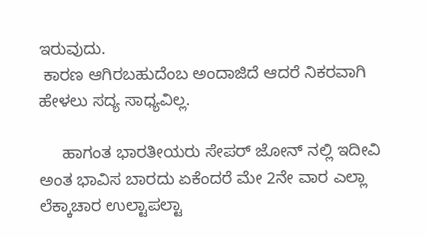ಇರುವುದು.
 ಕಾರಣ ಆಗಿರಬಹುದೆಂಬ ಅಂದಾಜಿದೆ ಆದರೆ ನಿಕರವಾಗಿ ಹೇಳಲು ಸದ್ಯ ಸಾಧ್ಯವಿಲ್ಲ.

     ಹಾಗಂತ ಭಾರತೀಯರು ಸೇಪರ್ ಜೋನ್ ನಲ್ಲಿ ಇದೀವಿ ಅಂತ ಭಾವಿಸ ಬಾರದು ಏಕೆಂದರೆ ಮೇ 2ನೇ ವಾರ ಎಲ್ಲಾ ಲೆಕ್ಕಾಚಾರ ಉಲ್ಟಾಪಲ್ಟಾ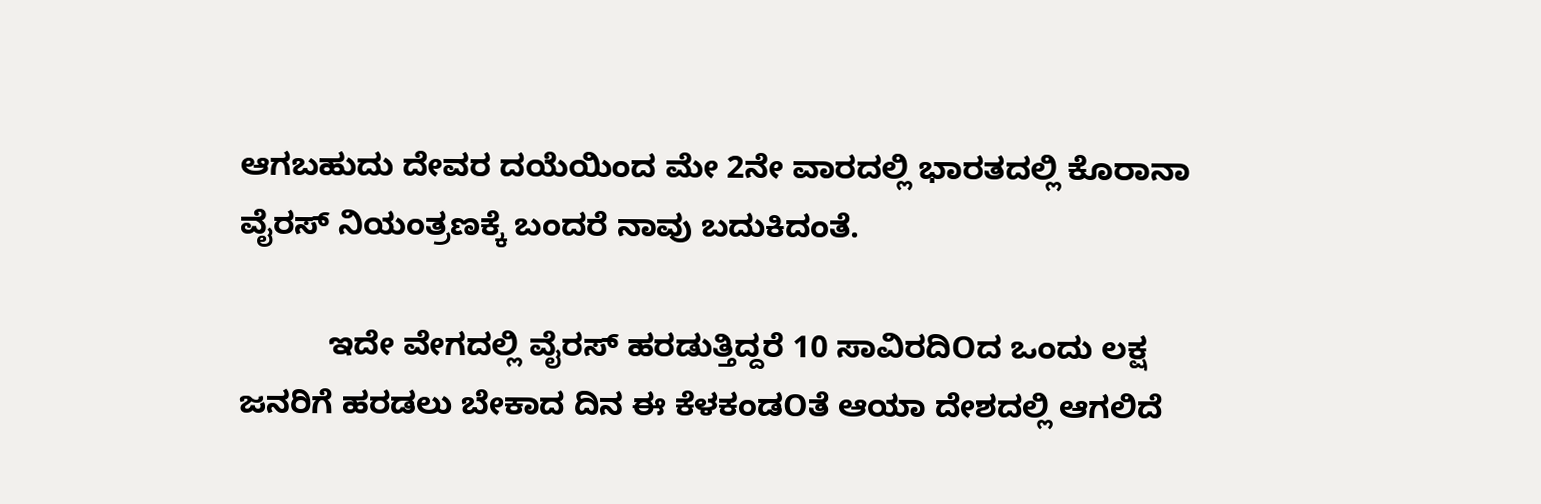ಆಗಬಹುದು ದೇವರ ದಯೆಯಿಂದ ಮೇ 2ನೇ ವಾರದಲ್ಲಿ ಭಾರತದಲ್ಲಿ ಕೊರಾನಾ ವೈರಸ್ ನಿಯಂತ್ರಣಕ್ಕೆ ಬಂದರೆ ನಾವು ಬದುಕಿದಂತೆ.

          ಇದೇ ವೇಗದಲ್ಲಿ ವೈರಸ್ ಹರಡುತ್ತಿದ್ದರೆ 10 ಸಾವಿರದಿOದ ಒಂದು ಲಕ್ಷ ಜನರಿಗೆ ಹರಡಲು ಬೇಕಾದ ದಿನ ಈ ಕೆಳಕಂಡOತೆ ಆಯಾ ದೇಶದಲ್ಲಿ ಆಗಲಿದೆ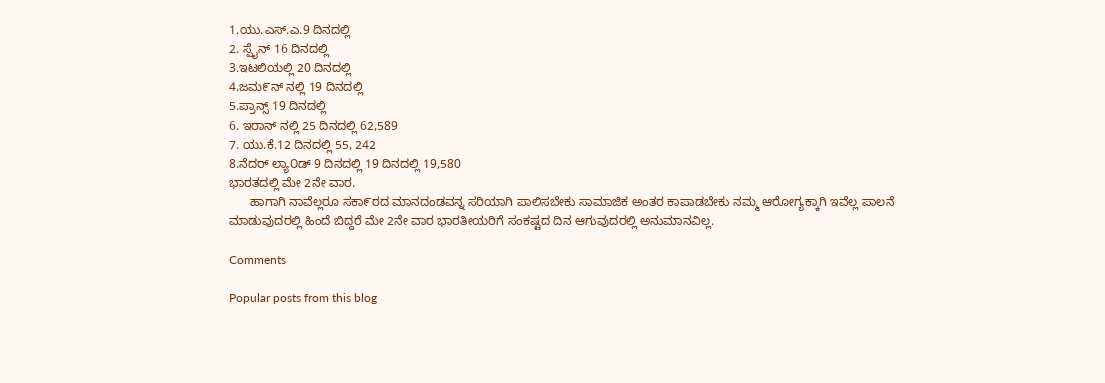1.ಯು.ಎಸ್.ಎ.9 ದಿನದಲ್ಲಿ
2. ಸ್ಪೈನ್ 16 ದಿನದಲ್ಲಿ
3.ಇಟಲಿಯಲ್ಲಿ 20 ದಿನದಲ್ಲಿ
4.ಜಮ೯ನ್ ನಲ್ಲಿ 19 ದಿನದಲ್ಲಿ
5.ಪ್ರಾನ್ಸ್ 19 ದಿನದಲ್ಲಿ
6. ಇರಾನ್ ನಲ್ಲಿ 25 ದಿನದಲ್ಲಿ 62,589
7. ಯು.ಕೆ.12 ದಿನದಲ್ಲಿ 55, 242
8.ನೆದರ್ ಲ್ಯಾ೦ಡ್ 9 ದಿನದಲ್ಲಿ 19 ದಿನದಲ್ಲಿ 19,580
ಭಾರತದಲ್ಲಿ ಮೇ 2ನೇ ವಾರ.
      ಹಾಗಾಗಿ ನಾವೆಲ್ಲರೂ ಸಕಾ೯ರದ ಮಾನದಂಡವನ್ನ ಸರಿಯಾಗಿ ಪಾಲಿಸಬೇಕು ಸಾಮಾಜಿಕ ಅಂತರ ಕಾಪಾಡಬೇಕು ನಮ್ಮ ಆರೋಗ್ಯಕ್ಕಾಗಿ ಇವೆಲ್ಲ ಪಾಲನೆ ಮಾಡುವುದರಲ್ಲಿ ಹಿಂದೆ ಬಿದ್ದರೆ ಮೇ 2ನೇ ವಾರ ಭಾರತೀಯರಿಗೆ ಸಂಕಷ್ಟದ ದಿನ ಆಗುವುದರಲ್ಲಿ ಅನುಮಾನವಿಲ್ಲ.

Comments

Popular posts from this blog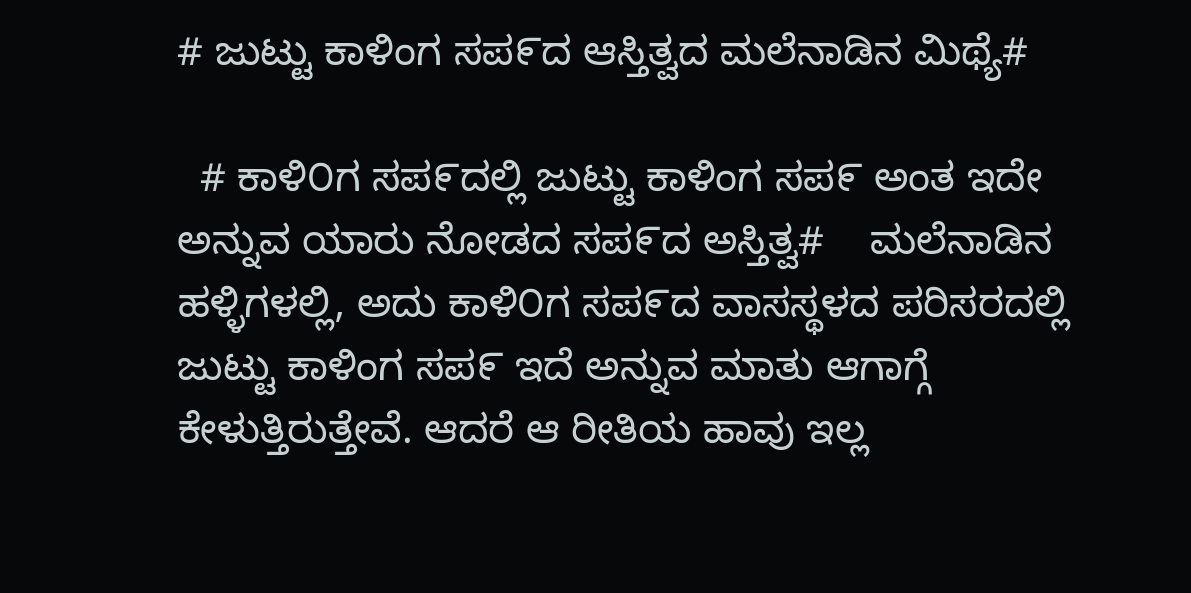# ಜುಟ್ಟು ಕಾಳಿಂಗ ಸಪ೯ದ ಆಸ್ತಿತ್ವದ ಮಲೆನಾಡಿನ ಮಿಥ್ಯೆ#

  # ಕಾಳಿ೦ಗ ಸಪ೯ದಲ್ಲಿ ಜುಟ್ಟು ಕಾಳಿಂಗ ಸಪ೯ ಅಂತ ಇದೇ ಅನ್ನುವ ಯಾರು ನೋಡದ ಸಪ೯ದ ಅಸ್ತಿತ್ವ#    ಮಲೆನಾಡಿನ ಹಳ್ಳಿಗಳಲ್ಲಿ, ಅದು ಕಾಳಿ೦ಗ ಸಪ೯ದ ವಾಸಸ್ಥಳದ ಪರಿಸರದಲ್ಲಿ ಜುಟ್ಟು ಕಾಳಿಂಗ ಸಪ೯ ಇದೆ ಅನ್ನುವ ಮಾತು ಆಗಾಗ್ಗೆ ಕೇಳುತ್ತಿರುತ್ತೇವೆ. ಆದರೆ ಆ ರೀತಿಯ ಹಾವು ಇಲ್ಲ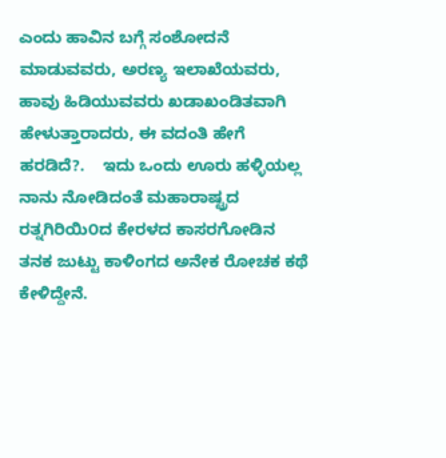ಎಂದು ಹಾವಿನ ಬಗ್ಗೆ ಸಂಶೋದನೆ ಮಾಡುವವರು, ಅರಣ್ಯ ಇಲಾಖೆಯವರು, ಹಾವು ಹಿಡಿಯುವವರು ಖಡಾಖಂಡಿತವಾಗಿ ಹೇಳುತ್ತಾರಾದರು, ಈ ವದಂತಿ ಹೇಗೆ ಹರಡಿದೆ?.    ಇದು ಒಂದು ಊರು ಹಳ್ಳಿಯಲ್ಲ ನಾನು ನೋಡಿದಂತೆ ಮಹಾರಾಷ್ಟ್ರದ ರತ್ನಗಿರಿಯಿ೦ದ ಕೇರಳದ ಕಾಸರಗೋಡಿನ ತನಕ ಜುಟ್ಟು ಕಾಳಿಂಗದ ಅನೇಕ ರೋಚಕ ಕಥೆ ಕೇಳಿದ್ದೇನೆ.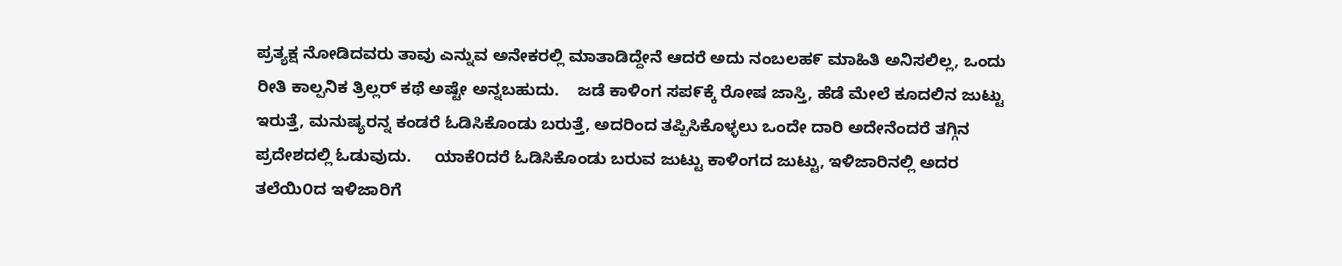ಪ್ರತ್ಯಕ್ಷ ನೋಡಿದವರು ತಾವು ಎನ್ನುವ ಅನೇಕರಲ್ಲಿ ಮಾತಾಡಿದ್ದೇನೆ ಆದರೆ ಅದು ನಂಬಲಹ೯ ಮಾಹಿತಿ ಅನಿಸಲಿಲ್ಲ, ಒಂದು ರೀತಿ ಕಾಲ್ಪನಿಕ ತ್ರಿಲ್ಲರ್ ಕಥೆ ಅಷ್ಟೇ ಅನ್ನಬಹುದು.    ಜಡೆ ಕಾಳಿಂಗ ಸಪ೯ಕ್ಕೆ ರೋಷ ಜಾಸ್ತಿ, ಹೆಡೆ ಮೇಲೆ ಕೂದಲಿನ ಜುಟ್ಟು ಇರುತ್ತೆ, ಮನುಷ್ಯರನ್ನ ಕಂಡರೆ ಓಡಿಸಿಕೊಂಡು ಬರುತ್ತೆ, ಅದರಿಂದ ತಪ್ಪಿಸಿಕೊಳ್ಳಲು ಒಂದೇ ದಾರಿ ಅದೇನೆಂದರೆ ತಗ್ಗಿನ ಪ್ರದೇಶದಲ್ಲಿ ಓಡುವುದು.     ಯಾಕೆ೦ದರೆ ಓಡಿಸಿಕೊಂಡು ಬರುವ ಜುಟ್ಟು ಕಾಳಿಂಗದ ಜುಟ್ಟು, ಇಳಿಜಾರಿನಲ್ಲಿ ಅದರ ತಲೆಯಿ೦ದ ಇಳಿಜಾರಿಗೆ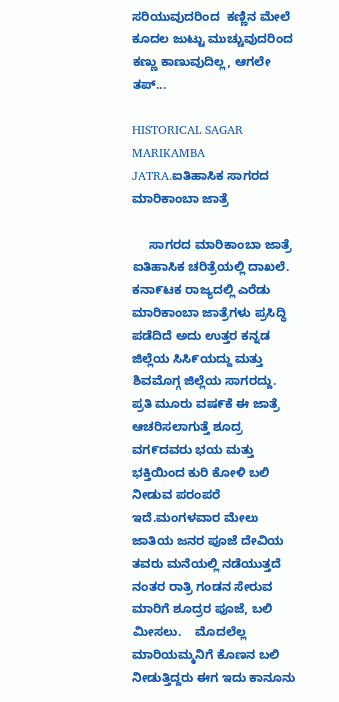ಸರಿಯುವುದರಿಂದ  ಕಣ್ಣಿನ ಮೇಲೆ ಕೂದಲ ಜುಟ್ಟು ಮುಚ್ಚುವುದರಿಂದ ಕಣ್ಣು ಕಾಣುವುದಿಲ್ಲ, ಆಗಲೇ ತಪ್...

HISTORICAL SAGAR MARIKAMBA JATRA.ಐತಿಹಾಸಿಕ ಸಾಗರದ ಮಾರಿಕಾಂಬಾ ಜಾತ್ರೆ

     ಸಾಗರದ ಮಾರಿಕಾಂಬಾ ಜಾತ್ರೆ ಐತಿಹಾಸಿಕ ಚರಿತ್ರೆಯಲ್ಲಿ ದಾಖಲೆ.        ಕನಾ೯ಟಕ ರಾಜ್ಯದಲ್ಲಿ ಎರೆಡು ಮಾರಿಕಾಂಬಾ ಜಾತ್ರೆಗಳು ಪ್ರಸಿದ್ಧಿ ಪಡೆದಿದೆ ಅದು ಉತ್ತರ ಕನ್ನಡ ಜಿಲ್ಲೆಯ ಸಿಸಿ೯ಯದ್ದು ಮತ್ತು ಶಿವಮೊಗ್ಗ ಜಿಲ್ಲೆಯ ಸಾಗರದ್ದು.    ಪ್ರತಿ ಮೂರು ವಷ೯ಕೆ ಈ ಜಾತ್ರೆ ಆಚರಿಸಲಾಗುತ್ತೆ ಶೂದ್ರ ವಗ೯ದವರು ಭಯ ಮತ್ತು ಭಕ್ತಿಯಿಂದ ಕುರಿ ಕೋಳಿ ಬಲಿ ನೀಡುವ ಪರಂಪರೆ ಇದೆ.ಮಂಗಳವಾರ ಮೇಲು ಜಾತಿಯ ಜನರ ಪೂಜೆ ದೇವಿಯ ತವರು ಮನೆಯಲ್ಲಿ ನಡೆಯುತ್ತದೆ ನಂತರ ರಾತ್ರಿ ಗಂಡನ ಸೇರುವ ಮಾರಿಗೆ ಶೂದ್ರರ ಪೂಜೆ, ಬಲಿ ಮೀಸಲು.    ಮೊದಲೆಲ್ಲ ಮಾರಿಯಮ್ಮನಿಗೆ ಕೊಣನ ಬಲಿ ನೀಡುತ್ತಿದ್ದರು ಈಗ ಇದು ಕಾನೂನು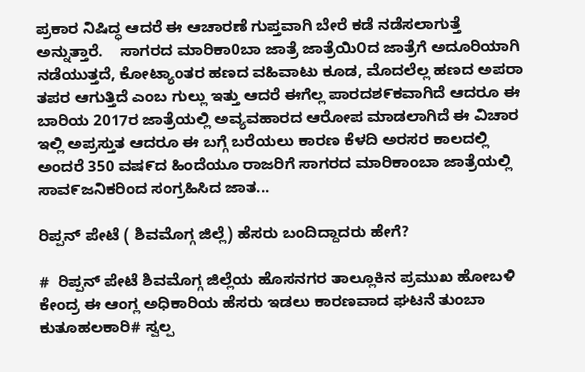ಪ್ರಕಾರ ನಿಷಿದ್ಧ ಆದರೆ ಈ ಆಚಾರಣೆ ಗುಪ್ತವಾಗಿ ಬೇರೆ ಕಡೆ ನಡೆಸಲಾಗುತ್ತೆ ಅನ್ನುತ್ತಾರೆ.    ಸಾಗರದ ಮಾರಿಕಾ0ಬಾ ಜಾತ್ರೆ ಜಾತ್ರೆಯಿ೦ದ ಜಾತ್ರೆಗೆ ಅದೂರಿಯಾಗಿ ನಡೆಯುತ್ತದೆ, ಕೋಟ್ಯಾoತರ ಹಣದ ವಹಿವಾಟು ಕೂಡ, ಮೊದಲೆಲ್ಲ ಹಣದ ಅಪರಾ ತಪರ ಆಗುತ್ತಿದೆ ಎಂಬ ಗುಲ್ಲು ಇತ್ತು ಆದರೆ ಈಗೆಲ್ಲ ಪಾರದಶ೯ಕವಾಗಿದೆ ಆದರೂ ಈ ಬಾರಿಯ 2017ರ ಜಾತ್ರೆಯಲ್ಲಿ ಅವ್ಯವಹಾರದ ಆರೋಪ ಮಾಡಲಾಗಿದೆ ಈ ವಿಚಾರ ಇಲ್ಲಿ ಅಪ್ರಸ್ತುತ ಆದರೂ ಈ ಬಗ್ಗೆ ಬರೆಯಲು ಕಾರಣ ಕೆಳದಿ ಅರಸರ ಕಾಲದಲ್ಲಿ ಅಂದರೆ 350 ವಷ೯ದ ಹಿಂದೆಯೂ ರಾಜರಿಗೆ ಸಾಗರದ ಮಾರಿಕಾಂಬಾ ಜಾತ್ರೆಯಲ್ಲಿ ಸಾವ೯ಜನಿಕರಿಂದ ಸಂಗ್ರಹಿಸಿದ ಜಾತ...

ರಿಪ್ಪನ್ ಪೇಟೆ ( ಶಿವಮೊಗ್ಗ ಜಿಲ್ಲೆ) ಹೆಸರು ಬಂದಿದ್ದಾದರು ಹೇಗೆ?

#  ರಿಪ್ಪನ್ ಪೇಟೆ ಶಿವಮೊಗ್ಗ ಜಿಲ್ಲೆಯ ಹೊಸನಗರ ತಾಲ್ಲೂಕಿನ ಪ್ರಮುಖ ಹೋಬಳಿ ಕೇಂದ್ರ ಈ ಆಂಗ್ಲ ಅಧಿಕಾರಿಯ ಹೆಸರು ಇಡಲು ಕಾರಣವಾದ ಘಟನೆ ತುಂಬಾ ಕುತೂಹಲಕಾರಿ# ಸ್ವಲ್ಪ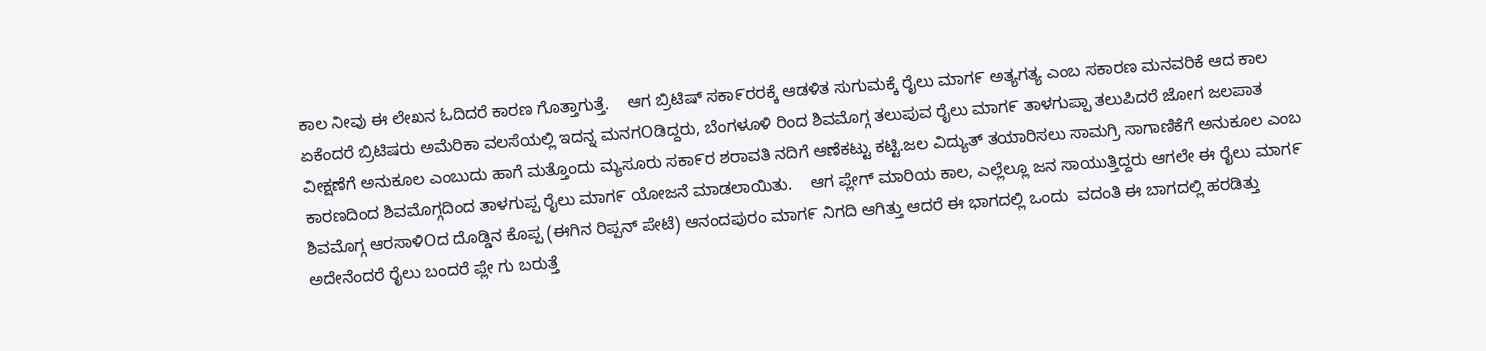ಕಾಲ ನೀವು ಈ ಲೇಖನ ಓದಿದರೆ ಕಾರಣ ಗೊತ್ತಾಗುತ್ತೆ.    ಆಗ ಬ್ರಿಟಿಷ್ ಸಕಾ೯ರರಕ್ಕೆ ಆಡಳಿತ ಸುಗುಮಕ್ಕೆ ರೈಲು ಮಾಗ೯ ಅತ್ಯಗತ್ಯ ಎಂಬ ಸಕಾರಣ ಮನವರಿಕೆ ಆದ ಕಾಲ ಏಕೆಂದರೆ ಬ್ರಿಟಿಷರು ಅಮೆರಿಕಾ ವಲಸೆಯಲ್ಲಿ ಇದನ್ನ ಮನಗOಡಿದ್ದರು, ಬೆಂಗಳೂಳಿ ರಿಂದ ಶಿವಮೊಗ್ಗ ತಲುಪುವ ರೈಲು ಮಾಗ೯ ತಾಳಗುಪ್ಪಾ ತಲುಪಿದರೆ ಜೋಗ ಜಲಪಾತ ವೀಕ್ಷಣೆಗೆ ಅನುಕೂಲ ಎಂಬುದು ಹಾಗೆ ಮತ್ತೊಂದು ಮ್ಯಸೂರು ಸಕಾ೯ರ ಶರಾವತಿ ನದಿಗೆ ಆಣೆಕಟ್ಟು ಕಟ್ಟಿ.ಜಲ ವಿದ್ಯುತ್ ತಯಾರಿಸಲು ಸಾಮಗ್ರಿ ಸಾಗಾಣಿಕೆಗೆ ಅನುಕೂಲ ಎಂಬ ಕಾರಣದಿಂದ ಶಿವಮೊಗ್ಗದಿಂದ ತಾಳಗುಪ್ಪ ರೈಲು ಮಾಗ೯ ಯೋಜನೆ ಮಾಡಲಾಯಿತು.    ಆಗ ಪ್ಲೇಗ್ ಮಾರಿಯ ಕಾಲ, ಎಲ್ಲೆಲ್ಲೂ ಜನ ಸಾಯುತ್ತಿದ್ದರು ಆಗಲೇ ಈ ರೈಲು ಮಾಗ೯ ಶಿವಮೊಗ್ಗ ಆರಸಾಳಿOದ ದೊಡ್ಡಿನ ಕೊಪ್ಪ (ಈಗಿನ ರಿಪ್ಪನ್ ಪೇಟೆ) ಆನಂದಪುರಂ ಮಾಗ೯ ನಿಗದಿ ಆಗಿತ್ತು ಆದರೆ ಈ ಭಾಗದಲ್ಲಿ ಒಂದು  ವದಂತಿ ಈ ಬಾಗದಲ್ಲಿ ಹರಡಿತ್ತು ಅದೇನೆಂದರೆ ರೈಲು ಬಂದರೆ ಪ್ಲೇ ಗು ಬರುತ್ತೆ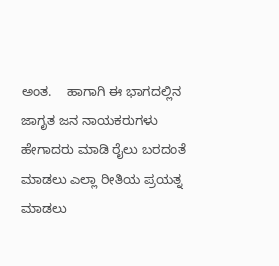ಅಂತ.    ಹಾಗಾಗಿ ಈ ಭಾಗದಲ್ಲಿನ ಜಾಗೃತ ಜನ ನಾಯಕರುಗಳು ಹೇಗಾದರು ಮಾಡಿ ರೈಲು ಬರದಂತೆ ಮಾಡಲು ಎಲ್ಲಾ ರೀತಿಯ ಪ್ರಯತ್ನ ಮಾಡಲು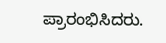ಪ್ರಾರಂಭಿಸಿದರು.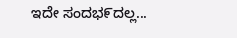ಇದೇ ಸಂದಭ೯ದಲ್ಲ...